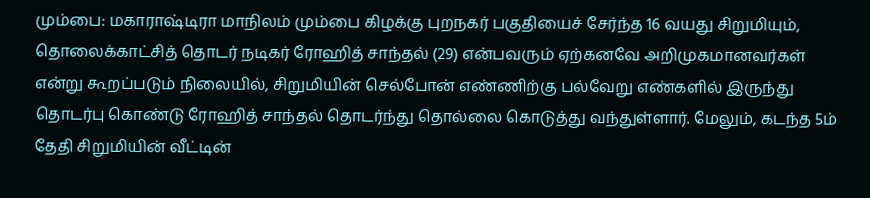மும்பை: மகாராஷ்டிரா மாநிலம் மும்பை கிழக்கு புறநகர் பகுதியைச் சேர்ந்த 16 வயது சிறுமியும், தொலைக்காட்சித் தொடர் நடிகர் ரோஹித் சாந்தல் (29) என்பவரும் ஏற்கனவே அறிமுகமானவர்கள் என்று கூறப்படும் நிலையில், சிறுமியின் செல்போன் எண்ணிற்கு பல்வேறு எண்களில் இருந்து தொடர்பு கொண்டு ரோஹித் சாந்தல் தொடர்ந்து தொல்லை கொடுத்து வந்துள்ளார். மேலும், கடந்த 5ம் தேதி சிறுமியின் வீட்டின்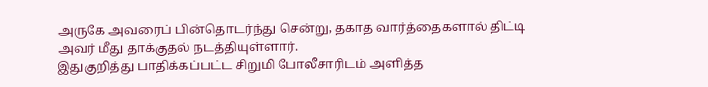அருகே அவரைப் பின்தொடர்ந்து சென்று, தகாத வார்த்தைகளால் திட்டி அவர் மீது தாக்குதல் நடத்தியுள்ளார்.
இதுகுறித்து பாதிக்கப்பட்ட சிறுமி போலீசாரிடம் அளித்த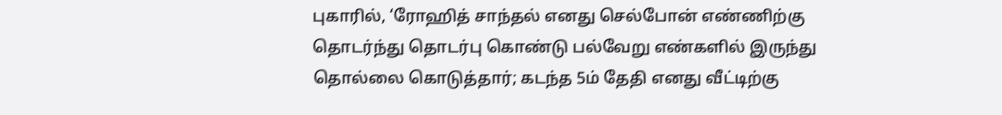புகாரில், ‘ரோஹித் சாந்தல் எனது செல்போன் எண்ணிற்கு தொடர்ந்து தொடர்பு கொண்டு பல்வேறு எண்களில் இருந்து தொல்லை கொடுத்தார்; கடந்த 5ம் தேதி எனது வீட்டிற்கு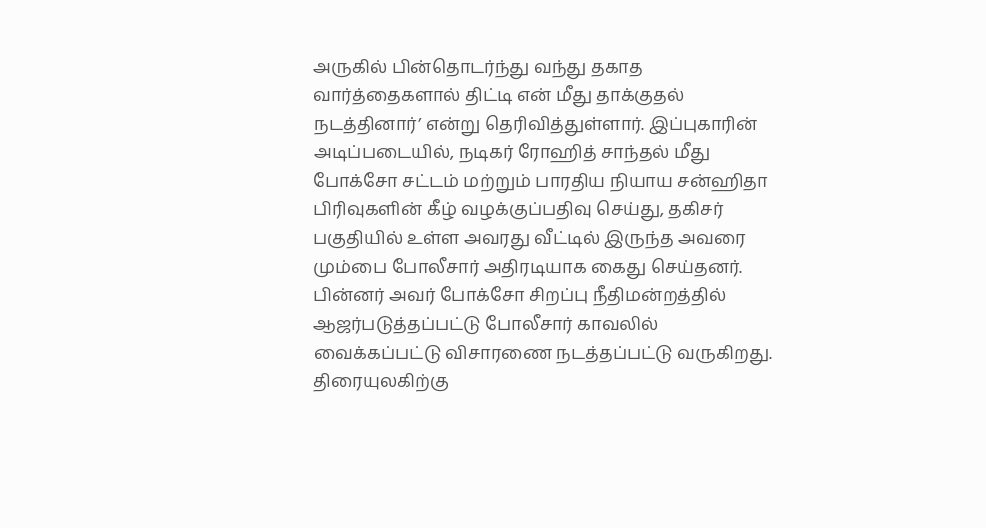அருகில் பின்தொடர்ந்து வந்து தகாத வார்த்தைகளால் திட்டி என் மீது தாக்குதல் நடத்தினார்’ என்று தெரிவித்துள்ளார். இப்புகாரின் அடிப்படையில், நடிகர் ரோஹித் சாந்தல் மீது போக்சோ சட்டம் மற்றும் பாரதிய நியாய சன்ஹிதா பிரிவுகளின் கீழ் வழக்குப்பதிவு செய்து, தகிசர் பகுதியில் உள்ள அவரது வீட்டில் இருந்த அவரை மும்பை போலீசார் அதிரடியாக கைது செய்தனர்.
பின்னர் அவர் போக்சோ சிறப்பு நீதிமன்றத்தில் ஆஜர்படுத்தப்பட்டு போலீசார் காவலில் வைக்கப்பட்டு விசாரணை நடத்தப்பட்டு வருகிறது. திரையுலகிற்கு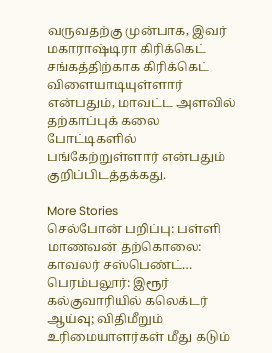வருவதற்கு முன்பாக, இவர் மகாராஷ்டிரா கிரிக்கெட் சங்கத்திற்காக கிரிக்கெட் விளையாடியுள்ளார் என்பதும், மாவட்ட அளவில் தற்காப்புக் கலை போட்டிகளில் பங்கேற்றுள்ளார் என்பதும் குறிப்பிடத்தக்கது.

More Stories
செல்போன் பறிப்பு: பள்ளி மாணவன் தற்கொலை: காவலர் சஸ்பெண்ட்…
பெரம்பலூர்: இரூர் கல்குவாரியில் கலெக்டர் ஆய்வு; விதிமீறும் உரிமையாளர்கள் மீது கடும்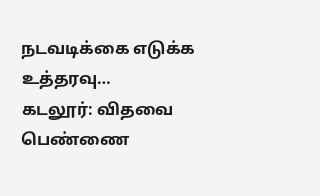நடவடிக்கை எடுக்க உத்தரவு…
கடலூர்: விதவை பெண்ணை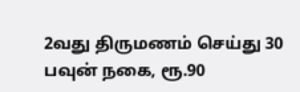2வது திருமணம் செய்து 30 பவுன் நகை, ரூ.90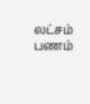லட்சம் பணம்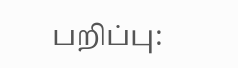பறிப்பு: